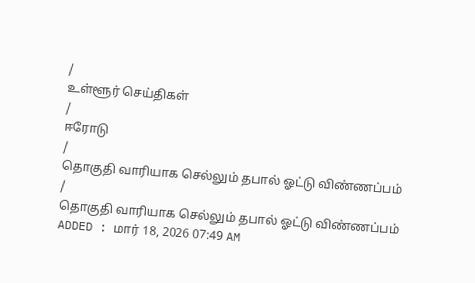/
உள்ளூர் செய்திகள்
/
ஈரோடு
/
தொகுதி வாரியாக செல்லும் தபால் ஓட்டு விண்ணப்பம்
/
தொகுதி வாரியாக செல்லும் தபால் ஓட்டு விண்ணப்பம்
ADDED : மார் 18, 2026 07:49 AM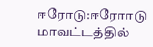ஈரோடு:ஈரோாடு
மாவட்டத்தில்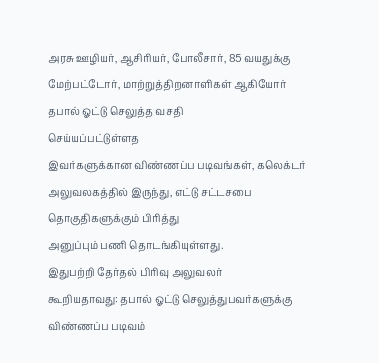அரசு ஊழியர், ஆசிரியர், போலீசார், 85 வயதுக்கு
மேற்பட்டோர், மாற்றுத்திறனாளிகள் ஆகியோர் தபால் ஓட்டு செலுத்த வசதி
செய்யப்பட்டுள்ளத
இவர்களுக்கான விண்ணப்ப படிவங்கள், கலெக்டர்
அலுவலகத்தில் இருந்து, எட்டு சட்டசபை தொகுதிகளுக்கும் பிரித்து
அனுப்பும் பணி தொடங்கியுள்ளது.
இதுபற்றி தேர்தல் பிரிவு அலுவலர்
கூறியதாவது: தபால் ஓட்டு செலுத்துபவர்களுக்கு விண்ணப்ப படிவம்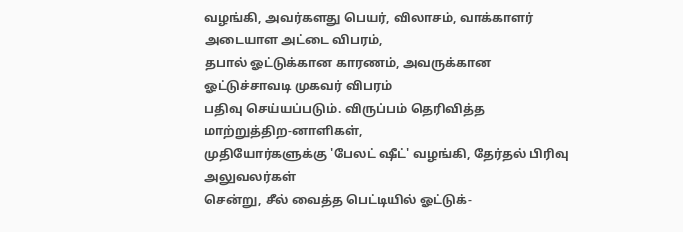வழங்கி, அவர்களது பெயர், விலாசம், வாக்காளர் அடையாள அட்டை விபரம்,
தபால் ஓட்டுக்கான காரணம், அவருக்கான ஓட்டுச்சாவடி முகவர் விபரம்
பதிவு செய்யப்படும். விருப்பம் தெரிவித்த மாற்றுத்திற-னாளிகள்,
முதியோர்களுக்கு 'பேலட் ஷீட்' வழங்கி, தேர்தல் பிரிவு அலுவலர்கள்
சென்று, சீல் வைத்த பெட்டியில் ஓட்டுக்-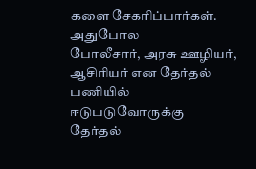களை சேகரிப்பார்கள்.
அதுபோல
போலீசார், அரசு ஊழியர், ஆசிரியர் என தேர்தல் பணியில் ஈடுபடுவோருக்கு
தேர்தல்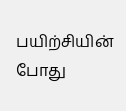பயிற்சியின் போது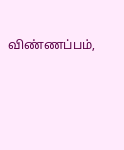விண்ணப்பம்,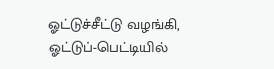ஓட்டுச்சீட்டு வழங்கி,
ஓட்டுப்-பெட்டியில்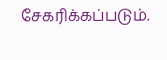சேகரிக்கப்படும்.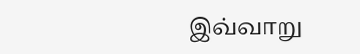இவ்வாறு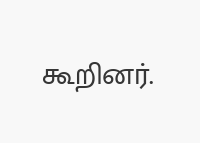கூறினர்.